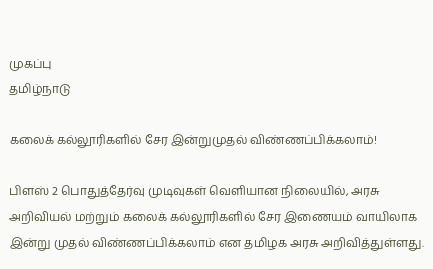முகப்பு
தமிழ்நாடு

கலைக் கல்லூரிகளில் சேர இன்றுமுதல் விண்ணப்பிக்கலாம்!

பிளஸ் 2 பொதுத்தேர்வு முடிவுகள் வெளியான நிலையில், அரசு அறிவியல் மற்றும் கலைக் கல்லூரிகளில் சேர இணையம் வாயிலாக இன்று முதல் விண்ணப்பிக்கலாம் என தமிழக அரசு அறிவித்துள்ளது.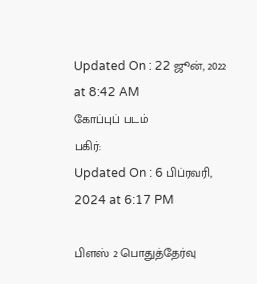Updated On : 22 ஜூன், 2022 at 8:42 AM
கோப்புப் படம்
பகிர்:
Updated On : 6 பிப்ரவரி, 2024 at 6:17 PM

பிளஸ் 2 பொதுத்தேர்வு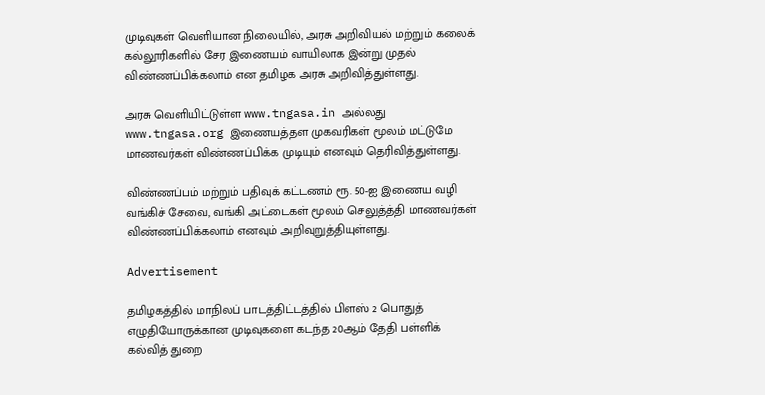முடிவுகள் வெளியான நிலையில், அரசு அறிவியல் மற்றும் கலைக் கல்லூரிகளில் சேர இணையம் வாயிலாக இன்று முதல் விண்ணப்பிக்கலாம் என தமிழக அரசு அறிவித்துள்ளது.

அரசு வெளியிட்டுள்ள www.tngasa.in அல்லது www.tngasa.org இணையத்தள முகவரிகள் மூலம் மட்டுமே மாணவர்கள் விண்ணப்பிக்க முடியும் எனவும் தெரிவித்துள்ளது.

விண்ணப்பம் மற்றும் பதிவுக் கட்டணம் ரூ. 50-ஐ இணைய வழி வங்கிச் சேவை, வங்கி அட்டைகள் மூலம் செலுத்த்தி மாணவர்கள் விண்ணப்பிக்கலாம் எனவும் அறிவுறுத்தியுள்ளது.

Advertisement

தமிழகத்தில் மாநிலப் பாடத்திட்டத்தில் பிளஸ் 2 பொதுத் எழுதியோருக்கான முடிவுகளை கடந்த 20ஆம் தேதி பள்ளிக் கல்வித் துறை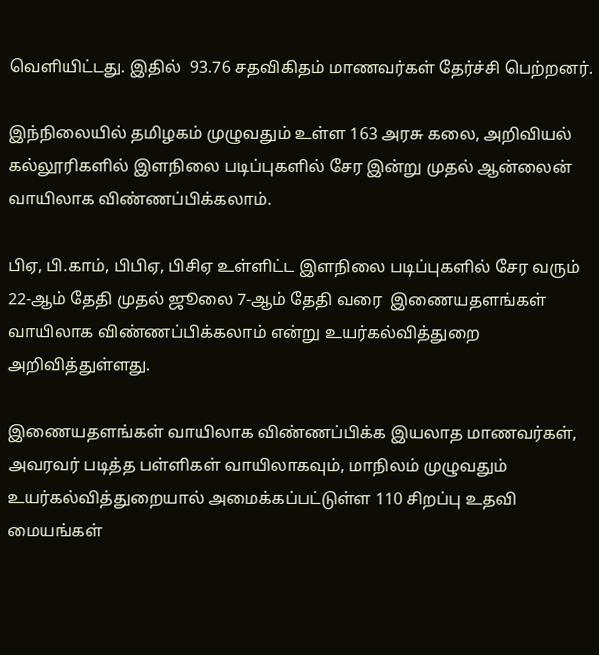வெளியிட்டது. இதில்  93.76 சதவிகிதம் மாணவர்கள் தேர்ச்சி பெற்றனர்.

இந்நிலையில் தமிழகம் முழுவதும் உள்ள 163 அரசு கலை, அறிவியல் கல்லூரிகளில் இளநிலை படிப்புகளில் சேர இன்று முதல் ஆன்லைன் வாயிலாக விண்ணப்பிக்கலாம்.

பிஏ, பி.காம், பிபிஏ, பிசிஏ உள்ளிட்ட இளநிலை படிப்புகளில் சேர வரும் 22-ஆம் தேதி முதல் ஜூலை 7-ஆம் தேதி வரை  இணையதளங்கள் வாயிலாக விண்ணப்பிக்கலாம் என்று உயர்கல்வித்துறை அறிவித்துள்ளது.

இணையதளங்கள் வாயிலாக விண்ணப்பிக்க இயலாத மாணவர்கள், அவரவர் படித்த பள்ளிகள் வாயிலாகவும், மாநிலம் முழுவதும் உயர்கல்வித்துறையால் அமைக்கப்பட்டுள்ள 110 சிறப்பு உதவி மையங்கள்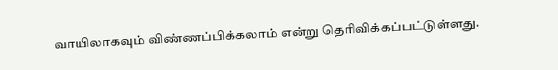வாயிலாகவும் விண்ணப்பிக்கலாம் என்று தெரிவிக்கப்பட்டுள்ளது.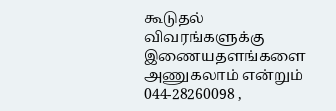கூடுதல் விவரங்களுக்கு இணையதளங்களை அணுகலாம் என்றும் 044-28260098 ,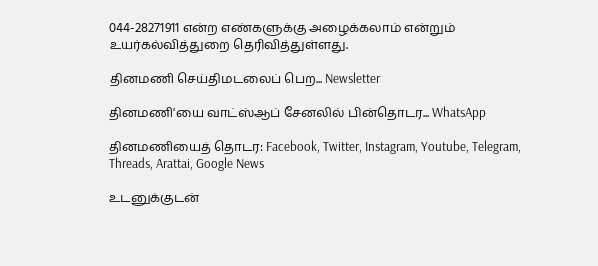044-28271911 என்ற எண்களுக்கு அழைக்கலாம் என்றும் உயர்கல்வித்துறை தெரிவித்துள்ளது.

தினமணி செய்திமடலைப் பெற... Newsletter

தினமணி'யை வாட்ஸ்ஆப் சேனலில் பின்தொடர... WhatsApp

தினமணியைத் தொடர: Facebook, Twitter, Instagram, Youtube, Telegram, Threads, Arattai, Google News

உடனுக்குடன்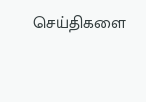செய்திகளை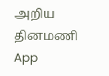அறிய தினமணி App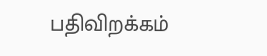பதிவிறக்கம்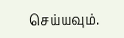செய்யவும்.